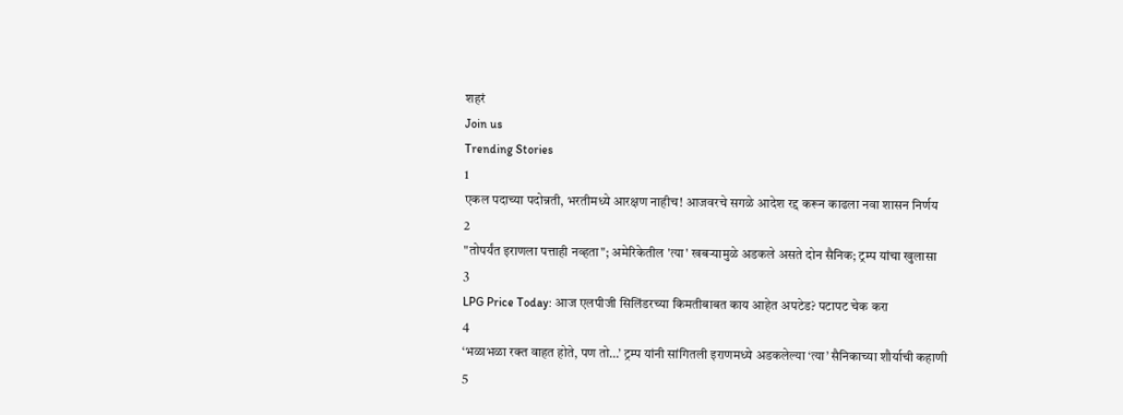शहरं
Join us
Trending Stories
1
एकल पदाच्या पदोन्नती, भरतीमध्ये आरक्षण नाहीच! आजवरचे सगळे आदेश रद्द करून काढला नवा शासन निर्णय
2
"तोपर्यंत इराणला पत्ताही नव्हता"; अमेरिकेतील 'त्या' खबऱ्यामुळे अडकले असते दोन सैनिक; ट्रम्प यांचा खुलासा
3
LPG Price Today: आज एलपीजी सिलिंडरच्या किमतीबाबत काय आहेत अपटेड? पटापट चेक करा
4
‘भळाभळा रक्त वाहत होते, पण तो…’ ट्रम्प यांनी सांगितली इराणमध्ये अडकलेल्या ‘त्या’ सैनिकाच्या शौर्याची कहाणी
5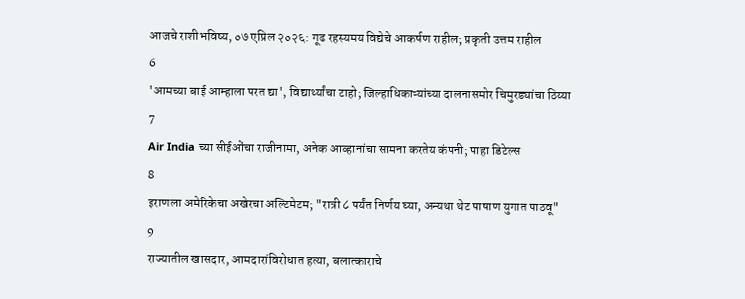आजचे राशीभविष्य, ०७ एप्रिल २०२६: गूढ रहस्यमय विद्येचे आकर्षण राहील; प्रकृती उत्तम राहील
6
'आमच्या बाई आम्हाला परत द्या', विद्यार्थ्यांचा टाहो; जिल्हाधिकाऱ्यांच्या दालनासमोर चिमुरड्यांचा ठिय्या
7
Air India च्या सीईओंचा राजीनामा, अनेक आव्हानांचा सामना करतेय कंपनी; पाहा डिटेल्स
8
इराणला अमेरिकेचा अखेरचा अल्टिमेटम; "रात्री ८ पर्यंत निर्णय घ्या, अन्यथा थेट पाषाण युगात पाठवू"
9
राज्यातील खासदार, आमदारांविरोधात हत्या, बलात्काराचे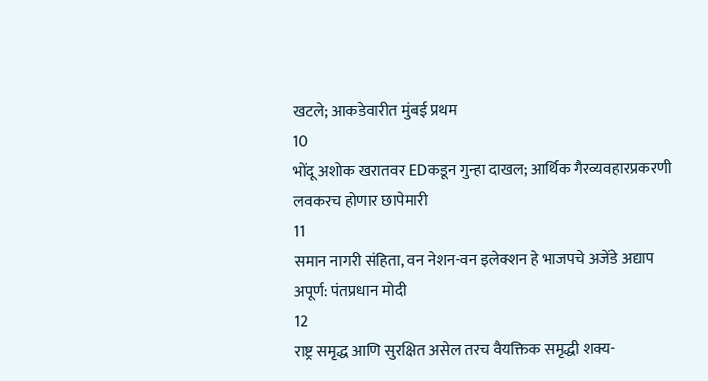खटले; आकडेवारीत मुंबई प्रथम
10
भोंदू अशोक खरातवर EDकडून गुन्हा दाखल; आर्थिक गैरव्यवहारप्रकरणी लवकरच होणार छापेमारी
11
समान नागरी संहिता, वन नेशन-वन इलेक्शन हे भाजपचे अजेंडे अद्याप अपूर्ण: पंतप्रधान मोदी
12
राष्ट्र समृद्ध आणि सुरक्षित असेल तरच वैयक्तिक समृद्धी शक्य-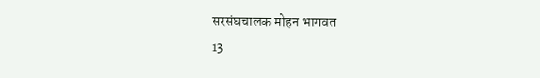सरसंघचालक मोहन भागवत
13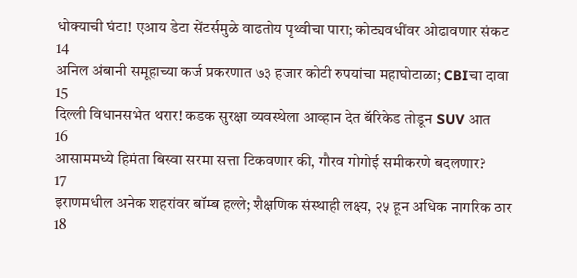धोक्याची घंटा! एआय डेटा सेंटर्समुळे वाढतोय पृथ्वीचा पारा; कोट्यवधींवर ओढावणार संकट
14
अनिल अंबानी समूहाच्या कर्ज प्रकरणात ७३ हजार कोटी रुपयांचा महाघोटाळा; CBIचा दावा
15
दिल्ली विधानसभेत थरार! कडक सुरक्षा व्यवस्थेला आव्हान देत बॅरिकेड तोडून SUV आत
16
आसाममध्ये हिमंता बिस्वा सरमा सत्ता टिकवणार की, गौरव गोगोई समीकरणे बदलणार?
17
इराणमधील अनेक शहरांवर बॉम्ब हल्ले; शैक्षणिक संस्थाही लक्ष्य, २५ हून अधिक नागरिक ठार
18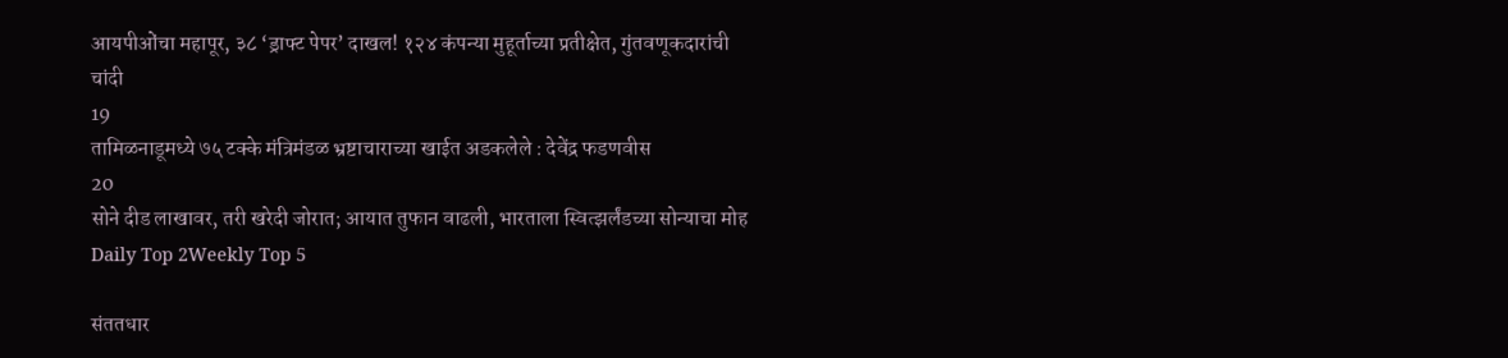आयपीओंचा महापूर, ३८ ‘ड्राफ्ट पेपर’ दाखल! १२४ कंपन्या मुहूर्ताच्या प्रतीक्षेत, गुंतवणूकदारांची चांदी
19
तामिळनाडूमध्ये ७५ टक्के मंत्रिमंडळ भ्रष्टाचाराच्या खाईत अडकलेले : देवेंद्र फडणवीस
20
सोने दीड लाखावर, तरी खरेदी जोरात; आयात तुफान वाढली, भारताला स्वित्झर्लंडच्या सोन्याचा मोह
Daily Top 2Weekly Top 5

संततधार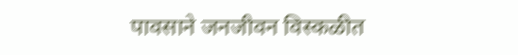पावसाने जनजीवन विस्कळीत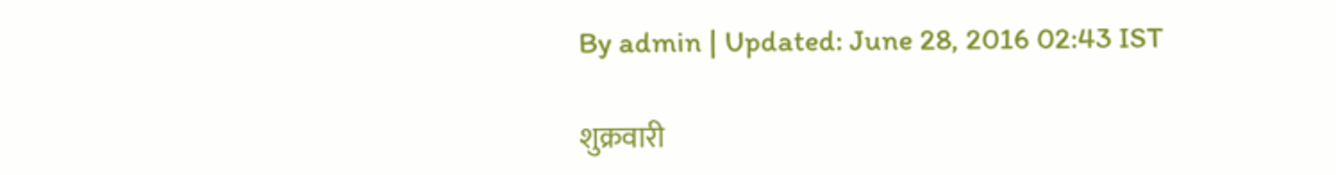By admin | Updated: June 28, 2016 02:43 IST

शुक्रवारी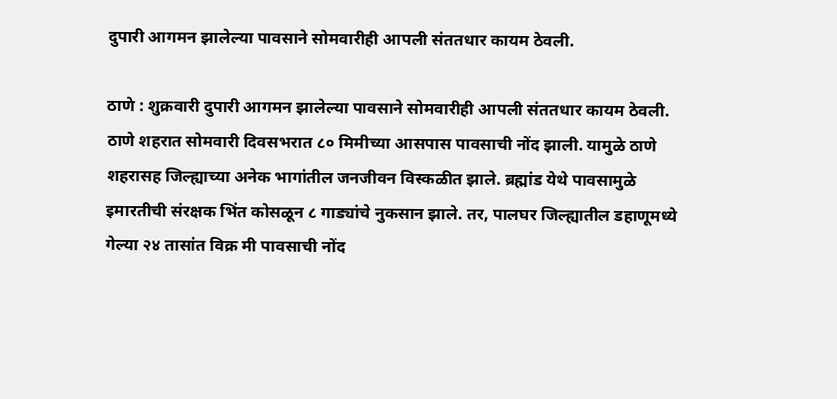दुपारी आगमन झालेल्या पावसाने सोमवारीही आपली संततधार कायम ठेवली.

ठाणे : शुक्रवारी दुपारी आगमन झालेल्या पावसाने सोमवारीही आपली संततधार कायम ठेवली. ठाणे शहरात सोमवारी दिवसभरात ८० मिमीच्या आसपास पावसाची नोंद झाली. यामुळे ठाणे शहरासह जिल्ह्याच्या अनेक भागांतील जनजीवन विस्कळीत झाले. ब्रह्मांड येथे पावसामुळे इमारतीची संरक्षक भिंत कोसळून ८ गाड्यांचे नुकसान झाले. तर, पालघर जिल्ह्यातील डहाणूमध्ये गेल्या २४ तासांत विक्र मी पावसाची नोंद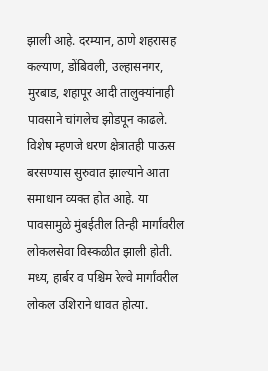झाली आहे. दरम्यान, ठाणे शहरासह कल्याण, डोंबिवली, उल्हासनगर, मुरबाड, शहापूर आदी तालुक्यांनाही पावसाने चांगलेच झोडपून काढले. विशेष म्हणजे धरण क्षेत्रातही पाऊस बरसण्यास सुरुवात झाल्याने आता समाधान व्यक्त होत आहे. या पावसामुळे मुंबईतील तिन्ही मार्गांवरील लोकलसेवा विस्कळीत झाली होती. मध्य, हार्बर व पश्चिम रेल्वे मार्गांवरील लोकल उशिराने धावत होत्या.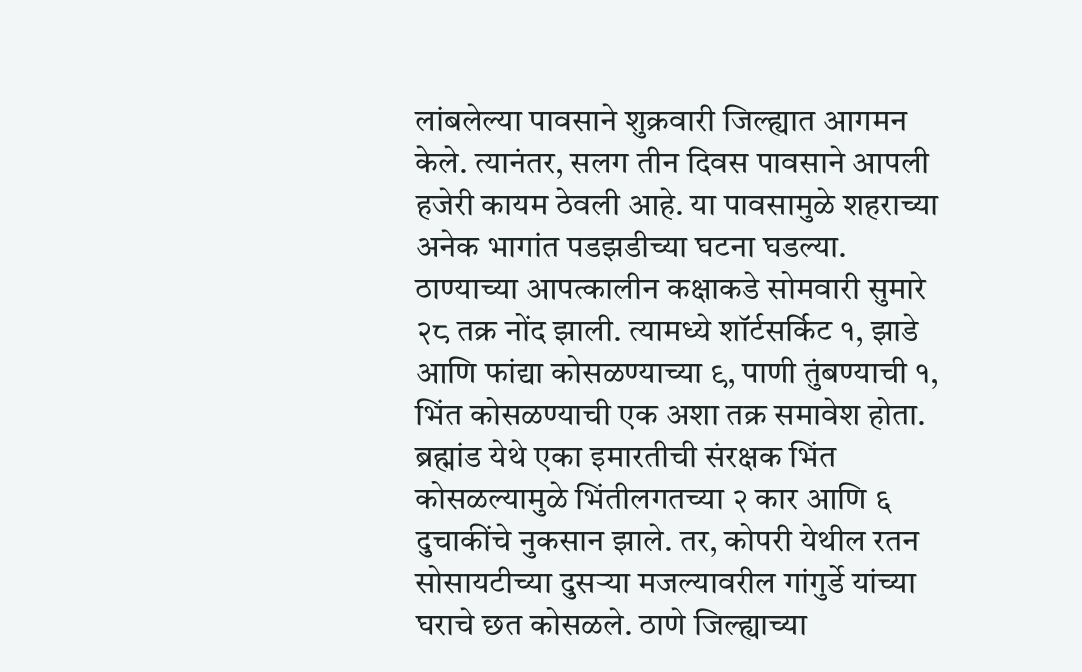लांबलेल्या पावसाने शुक्रवारी जिल्ह्यात आगमन केले. त्यानंतर, सलग तीन दिवस पावसाने आपली हजेरी कायम ठेवली आहे. या पावसामुळे शहराच्या अनेक भागांत पडझडीच्या घटना घडल्या. ठाण्याच्या आपत्कालीन कक्षाकडे सोमवारी सुमारे २८ तक्र नोंद झाली. त्यामध्ये शॉर्टसर्किट १, झाडे आणि फांद्या कोसळण्याच्या ९, पाणी तुंबण्याची १, भिंत कोसळण्याची एक अशा तक्र समावेश होता. ब्रह्मांड येथे एका इमारतीची संरक्षक भिंत कोसळल्यामुळे भिंतीलगतच्या २ कार आणि ६ दुचाकींचे नुकसान झाले. तर, कोपरी येथील रतन सोसायटीच्या दुसऱ्या मजल्यावरील गांगुर्डे यांच्या घराचे छत कोसळले. ठाणे जिल्ह्याच्या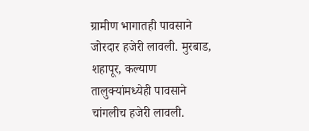ग्रामीण भागातही पावसाने जोरदार हजेरी लावली. मुरबाड, शहापूर, कल्याण तालुक्यांमध्येही पावसाने चांगलीच हजेरी लावली.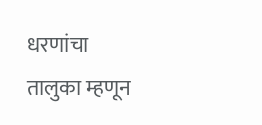धरणांचा तालुका म्हणून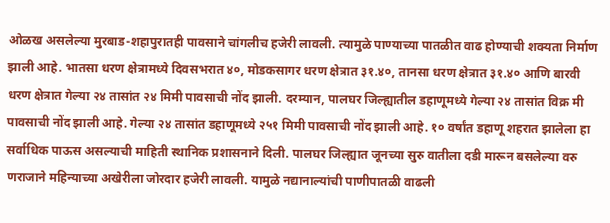ओळख असलेल्या मुरबाड-शहापुरातही पावसाने चांगलीच हजेरी लावली. त्यामुळे पाण्याच्या पातळीत वाढ होण्याची शक्यता निर्माण झाली आहे. भातसा धरण क्षेत्रामध्ये दिवसभरात ४०, मोडकसागर धरण क्षेत्रात ३१.४०, तानसा धरण क्षेत्रात ३१.४० आणि बारवी धरण क्षेत्रात गेल्या २४ तासांत २४ मिमी पावसाची नोंद झाली. दरम्यान, पालघर जिल्ह्यातील डहाणूमध्ये गेल्या २४ तासांत विक्र मी पावसाची नोंद झाली आहे. गेल्या २४ तासांत डहाणूमध्ये २५१ मिमी पावसाची नोंद झाली आहे. १० वर्षांत डहाणू शहरात झालेला हा सर्वाधिक पाऊस असल्याची माहिती स्थानिक प्रशासनाने दिली. पालघर जिल्ह्यात जूनच्या सुरु वातीला दडी मारून बसलेल्या वरु णराजाने महिन्याच्या अखेरीला जोरदार हजेरी लावली. यामुळे नद्यानाल्यांची पाणीपातळी वाढली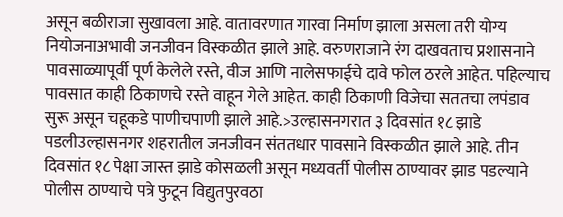असून बळीराजा सुखावला आहे. वातावरणात गारवा निर्माण झाला असला तरी योग्य नियोजनाअभावी जनजीवन विस्कळीत झाले आहे. वरुणराजाने रंग दाखवताच प्रशासनाने पावसाळ्यापूर्वी पूर्ण केलेले रस्ते, वीज आणि नालेसफाईचे दावे फोल ठरले आहेत. पहिल्याच पावसात काही ठिकाणचे रस्ते वाहून गेले आहेत. काही ठिकाणी विजेचा सततचा लपंडाव सुरू असून चहूकडे पाणीचपाणी झाले आहे.>उल्हासनगरात ३ दिवसांत १८ झाडे पडलीउल्हासनगर शहरातील जनजीवन संततधार पावसाने विस्कळीत झाले आहे. तीन दिवसांत १८ पेक्षा जास्त झाडे कोसळली असून मध्यवर्ती पोलीस ठाण्यावर झाड पडल्याने पोलीस ठाण्याचे पत्रे फुटून विद्युतपुरवठा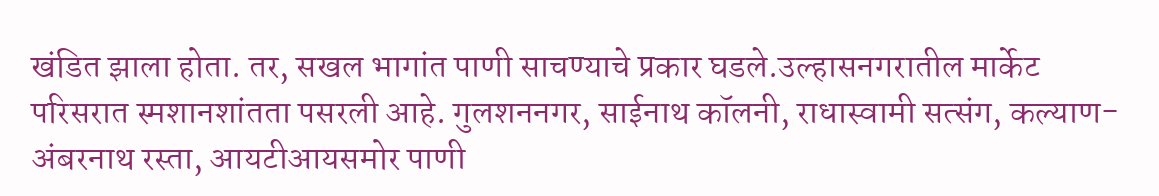खंडित झाला होता. तर, सखल भागांत पाणी साचण्याचे प्रकार घडले.उल्हासनगरातील मार्केट परिसरात स्मशानशांतता पसरली आहे. गुलशननगर, साईनाथ कॉलनी, राधास्वामी सत्संग, कल्याण-अंबरनाथ रस्ता, आयटीआयसमोर पाणी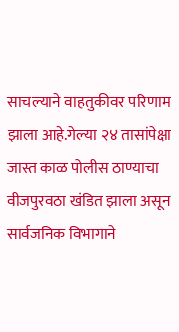साचल्याने वाहतुकीवर परिणाम झाला आहे.गेल्या २४ तासांपेक्षा जास्त काळ पोलीस ठाण्याचा वीजपुरवठा खंडित झाला असून सार्वजनिक विभागाने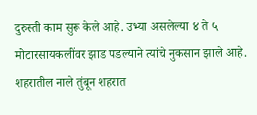दुरुस्ती काम सुरू केले आहे. उभ्या असलेल्या ४ ते ५ मोटारसायकलींवर झाड पडल्याने त्यांचे नुकसान झाले आहे. शहरातील नाले तुंबून शहरात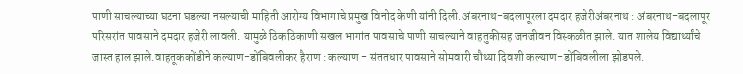पाणी साचल्याच्या घटना घडल्या नसल्याची माहिती आरोग्य विभागाचे प्रमुख विनोद केणी यांनी दिली.अंबरनाथ-बदलापूरला दमदार हजेरीअंबरनाथ : अंबरनाथ-बदलापूर परिसरांत पावसाने दमदार हजेरी लावली. यामुळे ठिकठिकाणी सखल भागांत पावसाचे पाणी साचल्याने वाहतुकीसह जनजीवन विस्कळीत झाले. यात शालेय विद्यार्थ्यांचे जास्त हाल झाले.वाहतूककोंडीने कल्याण-डोंबिवलीकर हैराण : कल्याण - संततधार पावसाने सोमवारी चौथ्या दिवशी कल्याण-डोंबिवलीला झोडपले.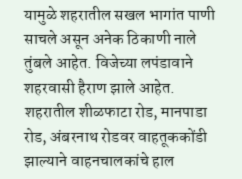यामुळे शहरातील सखल भागांत पाणी साचले असून अनेक ठिकाणी नाले तुंबले आहेत. विजेच्या लपंडावाने शहरवासी हैराण झाले आहेत. शहरातील शीळफाटा रोड, मानपाडा रोड, अंबरनाथ रोडवर वाहतूककोंडी झाल्याने वाहनचालकांचे हाल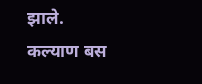झाले. कल्याण बस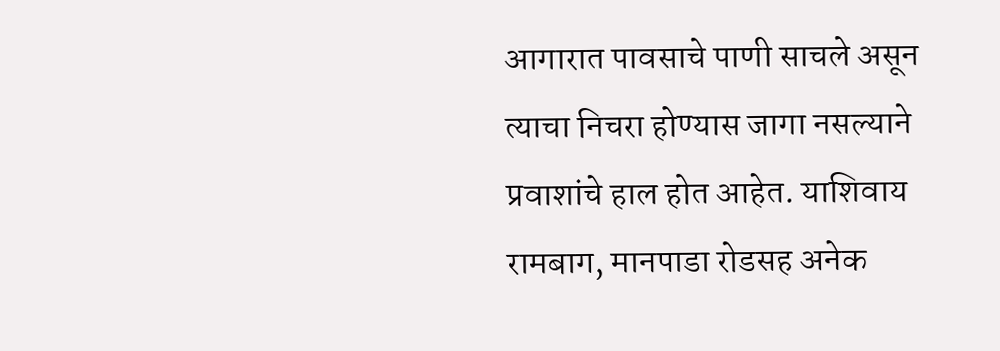आगारात पावसाचे पाणी साचले असून त्याचा निचरा होण्यास जागा नसल्याने प्रवाशांचे हाल होत आहेत. याशिवाय रामबाग, मानपाडा रोडसह अनेक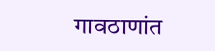गावठाणांत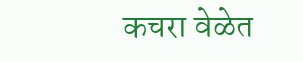कचरा वेळेत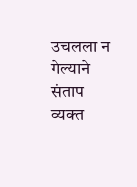उचलला न गेल्याने संताप व्यक्त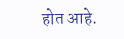होत आहे.